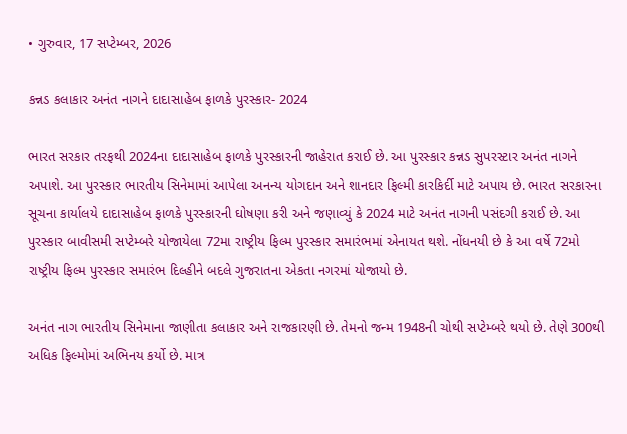• ગુરુવાર, 17 સપ્ટેમ્બર, 2026

કન્નડ કલાકાર અનંત નાગને દાદાસાહેબ ફાળકે પુરસ્કાર- 2024

ભારત સરકાર તરફથી 2024ના દાદાસાહેબ ફાળકે પુરસ્કારની જાહેરાત કરાઈ છે. આ પુરસ્કાર કન્નડ સુપરસ્ટાર અનંત નાગને અપાશે. આ પુરસ્કાર ભારતીય સિનેમામાં આપેલા અનન્ય યોગદાન અને શાનદાર ફિલ્મી કારકિર્દી માટે અપાય છે. ભારત સરકારના સૂચના કાર્યાલયે દાદાસાહેબ ફાળકે પુરસ્કારની ઘોષણા કરી અને જણાવ્યું કે 2024 માટે અનંત નાગની પસંદગી કરાઈ છે. આ પુરસ્કાર બાવીસમી સપ્ટેમ્બરે યોજાયેલા 72મા રાષ્ટ્રીય ફિલ્મ પુરસ્કાર સમારંભમાં એનાયત થશે. નોંધનયી છે કે આ વર્ષે 72મો રાષ્ટ્રીય ફિલ્મ પુરસ્કાર સમારંભ દિલ્હીને બદલે ગુજરાતના એકતા નગરમાં યોજાયો છે.

અનંત નાગ ભારતીય સિનેમાના જાણીતા કલાકાર અને રાજકારણી છે. તેમનો જન્મ 1948ની ચોથી સપ્ટેમ્બરે થયો છે. તેણે 300થી અધિક ફિલ્મોમાં અભિનય કર્યો છે. માત્ર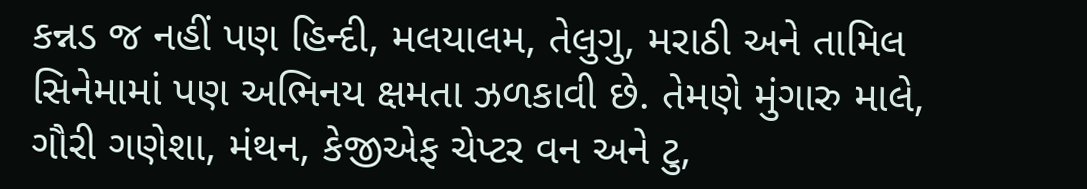કન્નડ જ નહીં પણ હિન્દી, મલયાલમ, તેલુગુ, મરાઠી અને તામિલ સિનેમામાં પણ અભિનય ક્ષમતા ઝળકાવી છે. તેમણે મુંગારુ માલે, ગૌરી ગણેશા, મંથન, કેજીએફ ચેપ્ટર વન અને ટુ,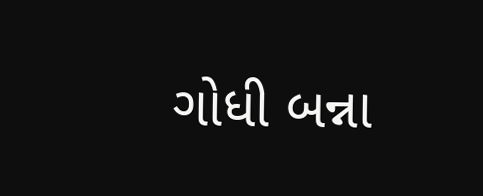ગોધી બન્ના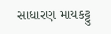સાધારણ માયકટ્ટુ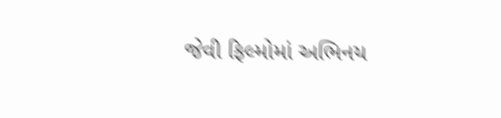જેવી ફિલ્મોમાં અભિનય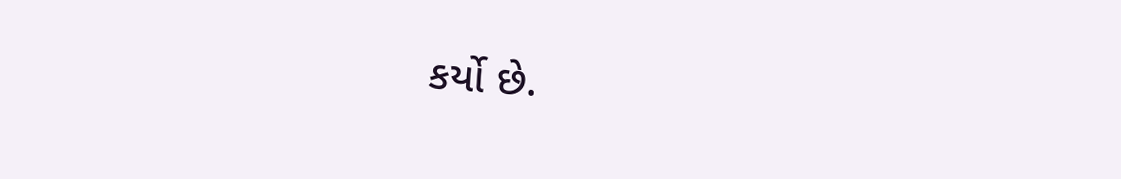કર્યો છે.